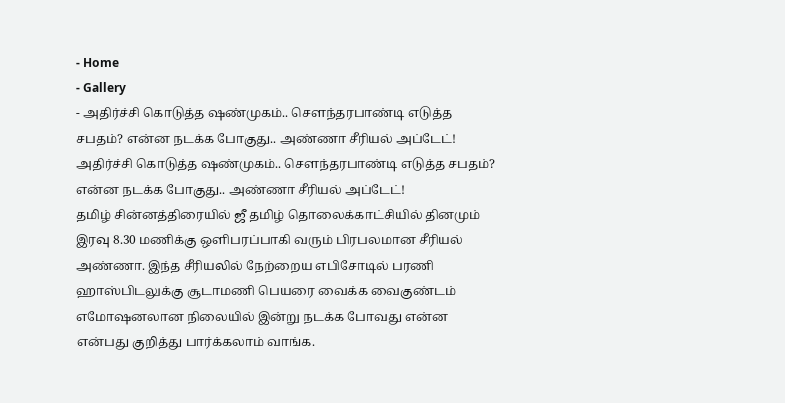- Home
- Gallery
- அதிர்ச்சி கொடுத்த ஷண்முகம்.. சௌந்தரபாண்டி எடுத்த சபதம்? என்ன நடக்க போகுது.. அண்ணா சீரியல் அப்டேட்!
அதிர்ச்சி கொடுத்த ஷண்முகம்.. சௌந்தரபாண்டி எடுத்த சபதம்? என்ன நடக்க போகுது.. அண்ணா சீரியல் அப்டேட்!
தமிழ் சின்னத்திரையில் ஜீ தமிழ் தொலைக்காட்சியில் தினமும் இரவு 8.30 மணிக்கு ஒளிபரப்பாகி வரும் பிரபலமான சீரியல் அண்ணா. இந்த சீரியலில் நேற்றைய எபிசோடில் பரணி ஹாஸ்பிடலுக்கு சூடாமணி பெயரை வைக்க வைகுண்டம் எமோஷனலான நிலையில் இன்று நடக்க போவது என்ன என்பது குறித்து பார்க்கலாம் வாங்க.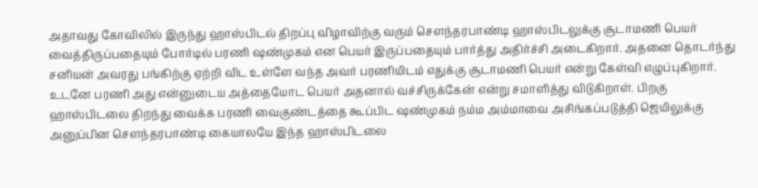அதாவது கோவிலில் இருந்து ஹாஸ்பிடல் திறப்பு விழாவிற்கு வரும் சௌந்தரபாண்டி ஹாஸ்பிடலுக்கு சூடாமணி பெயர் வைத்திருப்பதையும் போர்டில் பரணி ஷண்முகம் என பெயர் இருப்பதையும் பார்த்து அதிர்ச்சி அடைகிறார். அதனை தொடர்ந்து சனியன் அவரது பங்கிற்கு ஏற்றி விட உள்ளே வந்த அவர் பரணியிடம் எதுக்கு சூடாமணி பெயர் என்று கேள்வி எழுப்புகிறார்.
உடனே பரணி அது என்னுடைய அத்தையோட பெயர் அதனால் வச்சிருக்கேன் என்று சமாளித்து விடுகிறாள். பிறகு ஹாஸ்பிடலை திறந்து வைக்க பரணி வைகுண்டத்தை கூப்பிட ஷண்முகம் நம்ம அம்மாவை அசிங்கப்படுத்தி ஜெயிலுக்கு அனுப்பின சௌந்தரபாண்டி கையாலயே இந்த ஹாஸ்பிடலை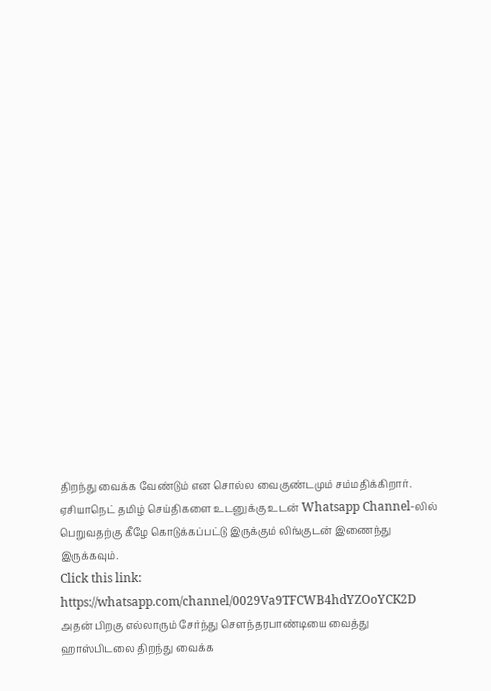திறந்து வைக்க வேண்டும் என சொல்ல வைகுண்டமும் சம்மதிக்கிறார்.
ஏசியாநெட் தமிழ் செய்திகளை உடனுக்கு உடன் Whatsapp Channel-லில் பெறுவதற்கு கீழே கொடுக்கப்பட்டு இருக்கும் லிங்குடன் இணைந்து இருக்கவும்.
Click this link: https://whatsapp.com/channel/0029Va9TFCWB4hdYZOoYCK2D
அதன் பிறகு எல்லாரும் சேர்ந்து சௌந்தரபாண்டியை வைத்து ஹாஸ்பிடலை திறந்து வைக்க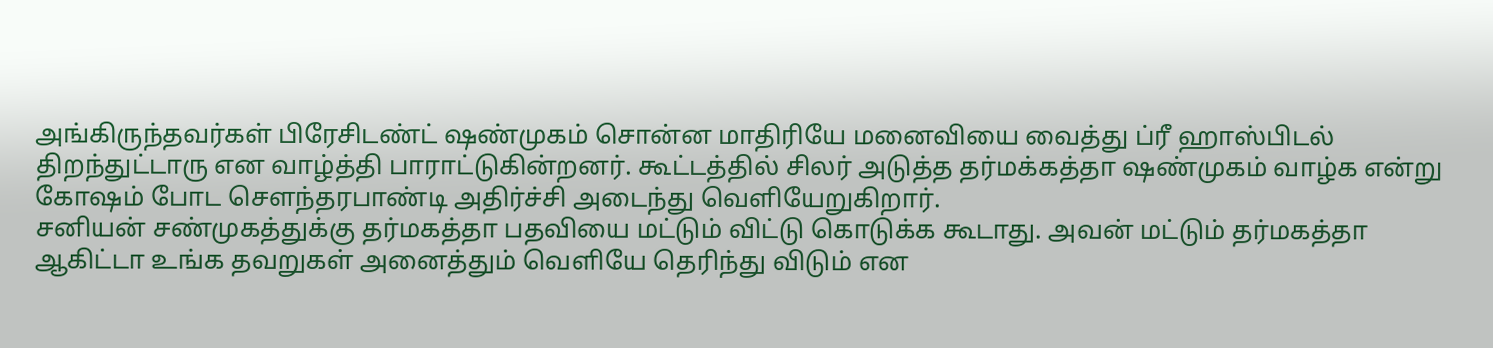அங்கிருந்தவர்கள் பிரேசிடண்ட் ஷண்முகம் சொன்ன மாதிரியே மனைவியை வைத்து ப்ரீ ஹாஸ்பிடல் திறந்துட்டாரு என வாழ்த்தி பாராட்டுகின்றனர். கூட்டத்தில் சிலர் அடுத்த தர்மக்கத்தா ஷண்முகம் வாழ்க என்று கோஷம் போட சௌந்தரபாண்டி அதிர்ச்சி அடைந்து வெளியேறுகிறார்.
சனியன் சண்முகத்துக்கு தர்மகத்தா பதவியை மட்டும் விட்டு கொடுக்க கூடாது. அவன் மட்டும் தர்மகத்தா ஆகிட்டா உங்க தவறுகள் அனைத்தும் வெளியே தெரிந்து விடும் என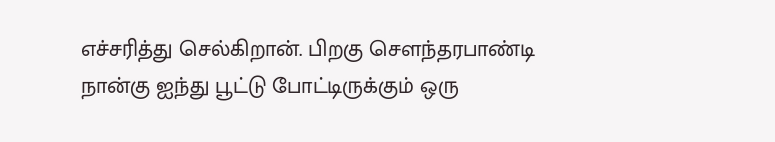எச்சரித்து செல்கிறான். பிறகு சௌந்தரபாண்டி நான்கு ஐந்து பூட்டு போட்டிருக்கும் ஒரு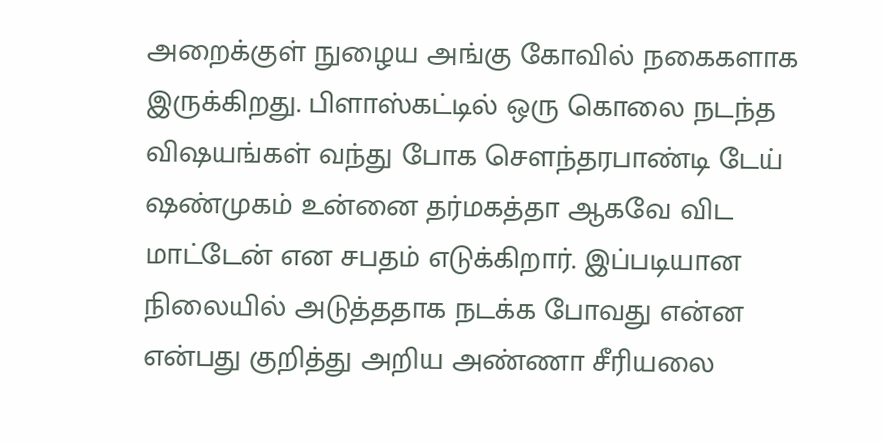அறைக்குள் நுழைய அங்கு கோவில் நகைகளாக இருக்கிறது. பிளாஸ்கட்டில் ஒரு கொலை நடந்த விஷயங்கள் வந்து போக சௌந்தரபாண்டி டேய் ஷண்முகம் உன்னை தர்மகத்தா ஆகவே விட மாட்டேன் என சபதம் எடுக்கிறார். இப்படியான நிலையில் அடுத்ததாக நடக்க போவது என்ன என்பது குறித்து அறிய அண்ணா சீரியலை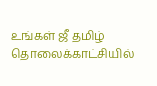உங்கள் ஜீ தமிழ் தொலைக்காட்சியில்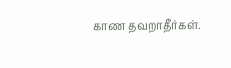காண தவறாதீர்கள்.